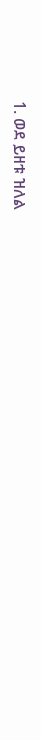1. ወደ ይዘቱ ዝለል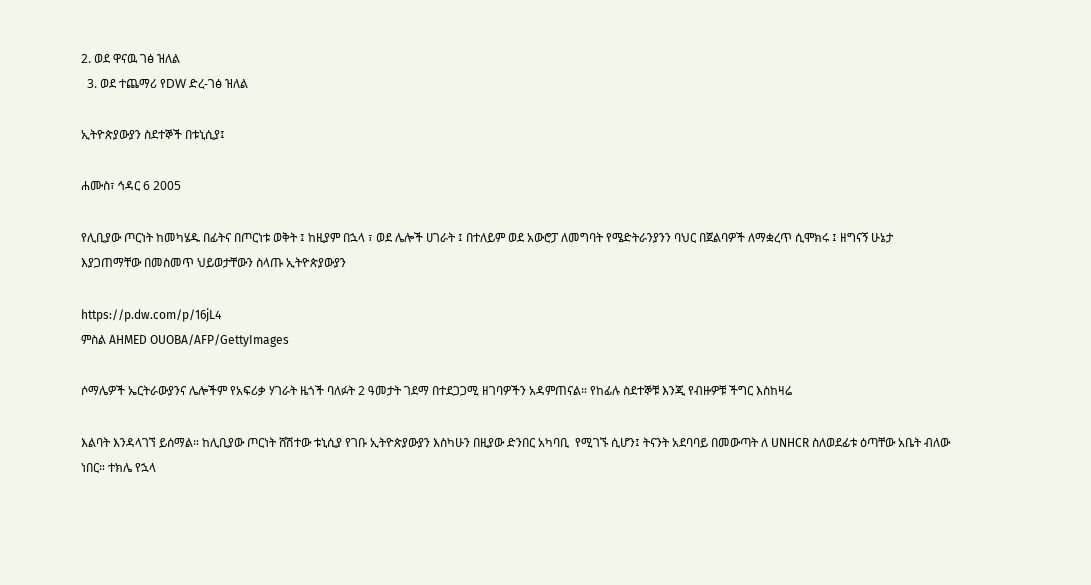2. ወደ ዋናዉ ገፅ ዝለል
  3. ወደ ተጨማሪ የDW ድረ-ገፅ ዝለል

ኢትዮጵያውያን ስደተኞች በቱኒሲያ፤

ሐሙስ፣ ኅዳር 6 2005

የሊቢያው ጦርነት ከመካሄዱ በፊትና በጦርነቱ ወቅት ፤ ከዚያም በኋላ ፣ ወደ ሌሎች ሀገራት ፤ በተለይም ወደ አውሮፓ ለመግባት የሜድትራንያንን ባህር በጀልባዎች ለማቋረጥ ሲሞክሩ ፤ ዘግናኝ ሁኔታ እያጋጠማቸው በመስመጥ ህይወታቸውን ስላጡ ኢትዮጵያውያን

https://p.dw.com/p/16jL4
ምስል AHMED OUOBA/AFP/GettyImages

ሶማሌዎች ኤርትራውያንና ሌሎችም የአፍሪቃ ሃገራት ዜጎች ባለፉት 2 ዓመታት ገደማ በተደጋጋሚ ዘገባዎችን አዳምጠናል። የከፊሉ ስደተኞቹ እንጂ የብዙዎቹ ችግር እስከዛሬ

እልባት እንዳላገኘ ይሰማል። ከሊቢያው ጦርነት ሸሽተው ቱኒሲያ የገቡ ኢትዮጵያውያን እስካሁን በዚያው ድንበር አካባቢ  የሚገኙ ሲሆን፤ ትናንት አደባባይ በመውጣት ለ UNHCR ስለወደፊቱ ዕጣቸው አቤት ብለው ነበር። ተክሌ የኋላ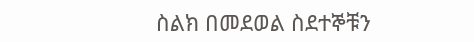ስልክ በመደወል ስደተኞቹን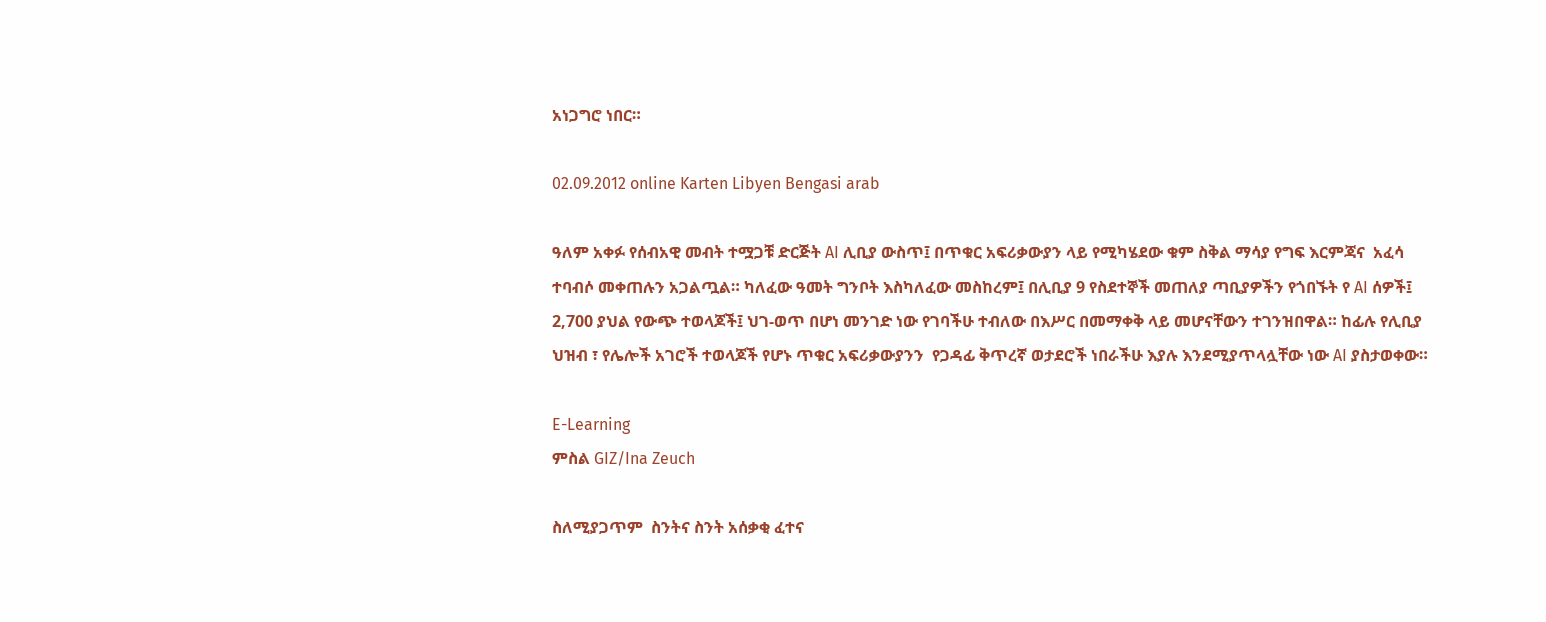አነጋግሮ ነበር።

02.09.2012 online Karten Libyen Bengasi arab

ዓለም አቀፉ የሰብአዊ መብት ተሟጋቹ ድርጅት AI ሊቢያ ውስጥ፤ በጥቁር አፍሪቃውያን ላይ የሚካሄደው ቁም ስቅል ማሳያ የግፍ እርምጃና  አፈሳ  ተባብሶ መቀጠሉን አጋልጧል። ካለፈው ዓመት ግንቦት እስካለፈው መስከረም፤ በሊቢያ 9 የስደተኞች መጠለያ ጣቢያዎችን የጎበኙት የ AI ሰዎች፤ 2,700 ያህል የውጭ ተወላጆች፤ ህገ-ወጥ በሆነ መንገድ ነው የገባችሁ ተብለው በእሥር በመማቀቅ ላይ መሆናቸውን ተገንዝበዋል። ከፊሉ የሊቢያ ህዝብ ፣ የሌሎች አገሮች ተወላጆች የሆኑ ጥቁር አፍሪቃውያንን  የጋዳፊ ቅጥረኛ ወታደሮች ነበራችሁ እያሉ እንደሚያጥላሏቸው ነው AI ያስታወቀው።

E-Learning
ምስል GIZ/Ina Zeuch

ስለሚያጋጥም  ስንትና ስንት አሰቃቂ ፈተና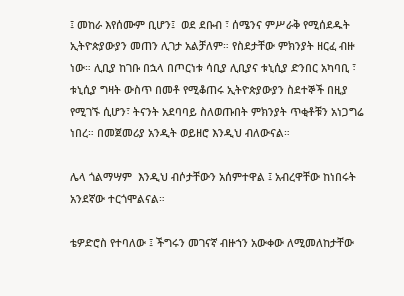፤ መከራ እየሰሙም ቢሆን፤  ወደ ደቡብ ፣ ሰሜንና ምሥራቅ የሚሰደዱት ኢትዮጵያውያን መጠን ሊገታ አልቻለም። የስደታቸው ምክንያት ዘርፈ ብዙ ነው። ሊቢያ ከገቡ በኋላ በጦርነቱ ሳቢያ ሊቢያና ቱኒሲያ ድንበር አካባቢ ፣ ቱኒሲያ ግዛት ውስጥ በመቶ የሚቆጠሩ ኢትዮጵያውያን ስደተኞች በዚያ የሚገኙ ሲሆን፣ ትናንት አደባባይ ስለወጡበት ምክንያት ጥቂቶቹን አነጋግሬ ነበረ። በመጀመሪያ አንዲት ወይዘሮ እንዲህ ብለውናል።

ሌላ ጎልማሣም  እንዲህ ብሶታቸውን አሰምተዋል ፤ አብረዋቸው ከነበሩት አንደኛው ተርጎሞልናል።

ቴዎድሮስ የተባለው ፤ ችግሩን መገናኛ ብዙኀን አውቀው ለሚመለከታቸው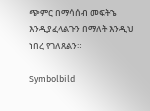ጭምር በማሳሰብ መፍትኄ እንዲያፈላልጉን በማለት እንዲህ ነበረ የገለጸልን።

Symbolbild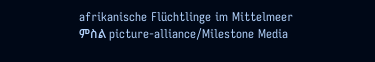afrikanische Flüchtlinge im Mittelmeer
ምስል picture-alliance/Milestone Media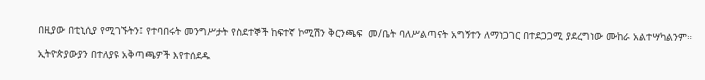በዚያው በቲኒሲያ የሚገኙትን፤ የተባበሩት መንግሥታት የስደተኞች ከፍተኛ ኮሚሽን ቅርንጫፍ  መ/ቤት ባለሥልጣናት አግኝተን ለማነጋገር በተደጋጋሚ ያደረግነው ሙከራ አልተሣካልንም።

ኢትዮጵያውያን በተለያዩ አቅጣጫዎች እየተሰደዱ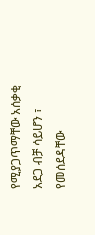የሚያጋጥማቸው አሰቃቂ አደጋ ብቻ ሳይሆን ፣ የመሰደዳቸው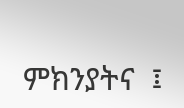ምክንያትና  ፤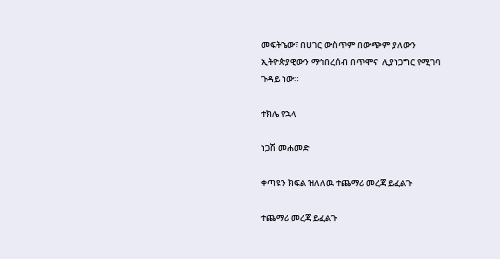መፍትኄው፣ በሀገር ውስጥም በውጭም ያለውን ኢትዮጵያዊውን ማኅበረሰብ በጥሞና  ሊያነጋግር የሚገባ ጉዳይ ነው።

ተክሌ የኋላ

ነጋሽ መሐመድ

ቀጣዩን ክፍል ዝለለዉ ተጨማሪ መረጃ ይፈልጉ

ተጨማሪ መረጃ ይፈልጉ